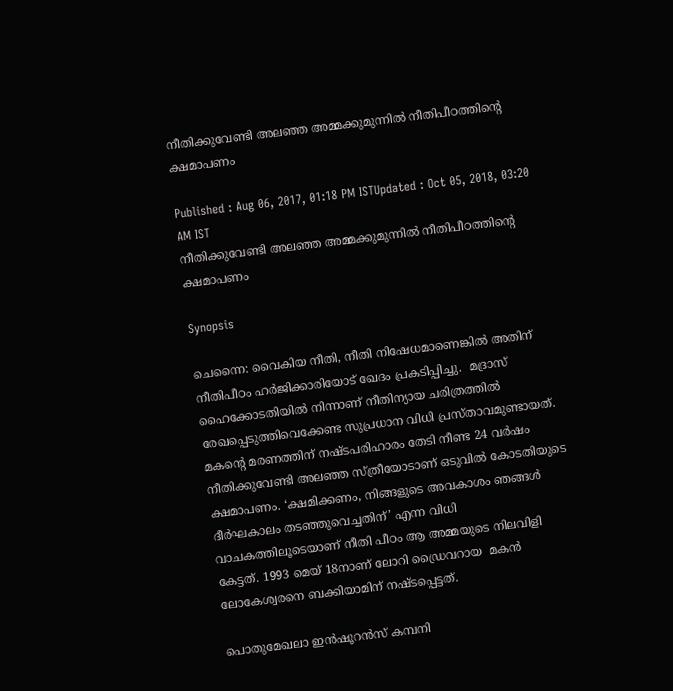നീതിക്കുവേണ്ടി അലഞ്ഞ അമ്മക്കുമുന്നിൽ നീതിപീഠത്തിൻ്റെ ക്ഷമാപണം

Published : Aug 06, 2017, 01:18 PM ISTUpdated : Oct 05, 2018, 03:20 AM IST
നീതിക്കുവേണ്ടി അലഞ്ഞ അമ്മക്കുമുന്നിൽ നീതിപീഠത്തിൻ്റെ ക്ഷമാപണം

Synopsis

ചെന്നൈ: വൈകിയ നീതി, നീതി നിഷേധമാണെങ്കിൽ അതിന് നീതിപീഠം ഹർജിക്കാരിയോട് ഖേദം പ്രകടിപ്പിച്ചു.  മദ്രാസ് ഹൈക്കോടതിയിൽ നിന്നാണ് നീതിന്യായ ചരിത്രത്തിൽ രേഖപ്പെടുത്തിവെക്കേണ്ട സുപ്രധാന വിധി പ്രസ്താവമുണ്ടായത്. മകൻ്റെ മരണത്തിന് നഷ്ടപരിഹാരം തേടി നീണ്ട 24 വർഷം നീതിക്കുവേണ്ടി അലഞ്ഞ സ്ത്രീയോടാണ് ഒടുവിൽ കോടതിയുടെ ക്ഷമാപണം. ‘ക്ഷമിക്കണം, നിങ്ങളുടെ അവകാശം ഞങ്ങൾ ദീർഘകാലം തടഞ്ഞുവെച്ചതിന്’ എന്ന വിധി വാചകത്തിലൂടെയാണ് നീതി പീഠം ആ അമ്മയുടെ നിലവിളി കേട്ടത്. 1993 മെയ് 18നാണ് ലോറി ഡ്രൈവറായ  മകൻ ലോകേശ്വരനെ ബക്കിയാമിന് നഷ്ടപ്പെട്ടത്.

പൊതുമേഖലാ ഇൻഷൂറൻസ് കമ്പനി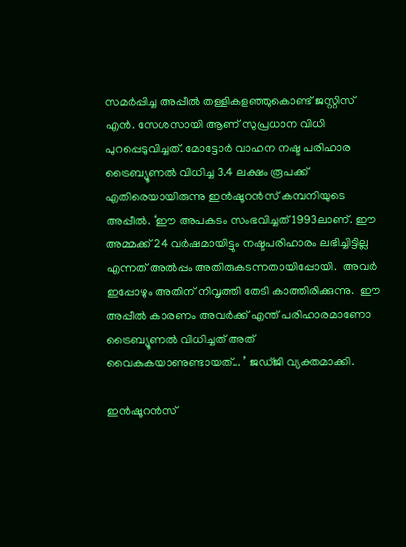സമർപ്പിച്ച അപ്പീൽ തള്ളികളഞ്ഞുകൊണ്ട് ജസ്റ്റിസ് എൻ. സേശസായി ആണ് സുപ്രധാന വിധി പുറപ്പെടുവിച്ചത്. മോട്ടോർ വാഹന നഷ്ട പരിഹാര ട്രൈബ്യൂണൽ വിധിച്ച 3.4 ലക്ഷം രൂപക്ക് എതിരെയായിരുന്നു ഇൻഷൂറൻസ് കമ്പനിയുടെ അപ്പീൽ. ‘ഈ അപകടം സംഭവിച്ചത് 1993ലാണ്. ഈ അമ്മക്ക് 24 വർഷമായിട്ടും നഷ്ടപരിഹാരം ലഭിച്ചിട്ടില്ല എന്നത് അൽപ്പം അതിരുകടന്നതായിപ്പോയി.  അവർ ഇപ്പോഴും അതിന് നിവൃത്തി തേടി കാത്തിരിക്കുന്നു.  ഈ അപ്പീൽ കാരണം അവർക്ക് എന്ത് പരിഹാരമാണോ ട്രൈബ്യൂണൽ വിധിച്ചത് അത് വൈകുകയാണുണ്ടായത്... ’ ജഡ്ജി വ്യക്തമാക്കി.

ഇൻഷൂറൻസ്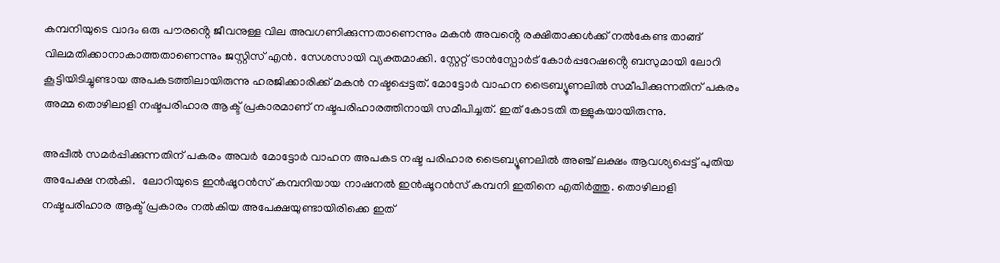കമ്പനിയുടെ വാദം ഒരു പൗരൻ്റെ ജീവനുള്ള വില അവഗണിക്കുന്നതാണെന്നും മകൻ അവൻ്റെ രക്ഷിതാക്കൾക്ക് നൽകേണ്ട താങ്ങ് വിലമതിക്കാനാകാത്തതാണെന്നും ജസ്റ്റിസ് എൻ. സേശസായി വ്യക്തമാക്കി. സ്റ്റേറ്റ് ട്രാൻസ്പോർട് കോർപ്പറേഷൻ്റെ ബസുമായി ലോറി കൂട്ടിയിടിച്ചുണ്ടായ അപകടത്തിലായിരുന്നു ഹരജിക്കാരിക്ക് മകൻ നഷ്ടപ്പെട്ടത്. മോട്ടോർ വാഹന ട്രൈബ്യൂണലിൽ സമീപിക്കുന്നതിന് പകരം അമ്മ തൊഴിലാളി നഷ്ടപരിഹാര ആക്ട് പ്രകാരമാണ് നഷ്ടപരിഹാരത്തിനായി സമീപിച്ചത്. ഇത് കോടതി തള്ളുകയായിരുന്നു.

അപ്പീൽ സമർപ്പിക്കുന്നതിന് പകരം അവർ മോട്ടോർ വാഹന അപകട നഷ്ട പരിഹാര ട്രൈബ്യൂണലിൽ അഞ്ച് ലക്ഷം ആവശ്യപ്പെട്ട് പുതിയ അപേക്ഷ നൽകി.  ലോറിയുടെ ഇൻഷൂറൻസ് കമ്പനിയായ നാഷനൽ ഇൻഷൂറൻസ് കമ്പനി ഇതിനെ എതിർത്തു. തൊഴിലാളി നഷ്ടപരിഹാര ആക്ട് പ്രകാരം നൽകിയ അപേക്ഷയുണ്ടായിരിക്കെ ഇത്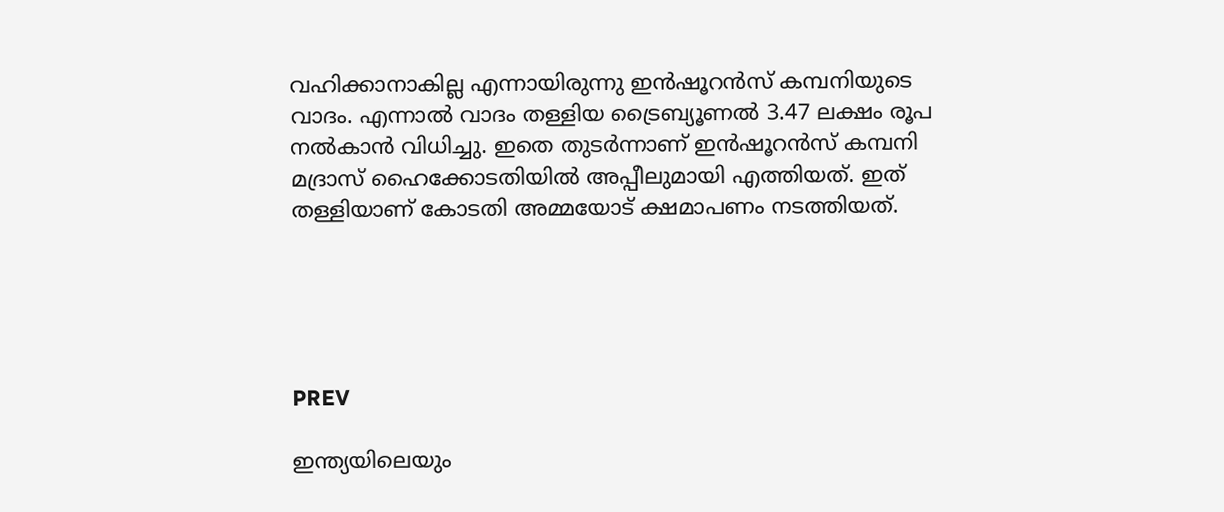വഹിക്കാനാകില്ല എന്നായിരുന്നു ഇൻഷൂറൻസ് കമ്പനിയുടെ വാദം. എന്നാൽ വാദം തള്ളിയ ട്രൈബ്യൂണൽ 3.47 ലക്ഷം രൂപ നൽകാൻ വിധിച്ചു. ഇതെ തുടർന്നാണ് ഇൻഷൂറൻസ് കമ്പനി മദ്രാസ് ഹൈക്കോടതിയിൽ അപ്പീലുമായി എത്തിയത്. ഇത് തള്ളിയാണ് കോടതി അമ്മയോട് ക്ഷമാപണം നടത്തിയത്.





PREV

ഇന്ത്യയിലെയും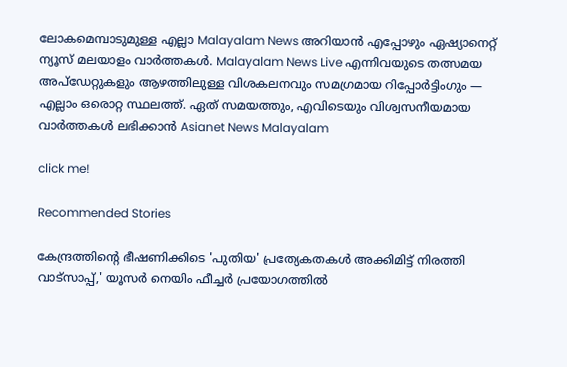ലോകമെമ്പാടുമുള്ള എല്ലാ Malayalam News അറിയാൻ എപ്പോഴും ഏഷ്യാനെറ്റ് ന്യൂസ് മലയാളം വാർത്തകൾ. Malayalam News Live എന്നിവയുടെ തത്സമയ അപ്‌ഡേറ്റുകളും ആഴത്തിലുള്ള വിശകലനവും സമഗ്രമായ റിപ്പോർട്ടിംഗും — എല്ലാം ഒരൊറ്റ സ്ഥലത്ത്. ഏത് സമയത്തും, എവിടെയും വിശ്വസനീയമായ വാർത്തകൾ ലഭിക്കാൻ Asianet News Malayalam

click me!

Recommended Stories

കേന്ദ്രത്തിന്റെ ഭീഷണിക്കിടെ 'പുതിയ' പ്രത്യേകതകൾ അക്കിമിട്ട് നിരത്തി വാട്സാപ്പ്,' യൂസർ നെയിം ഫീച്ചർ പ്രയോഗത്തിൽ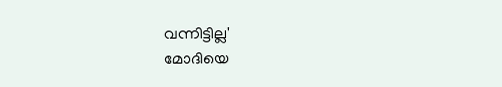വന്നിട്ടില്ല'
മോദിയെ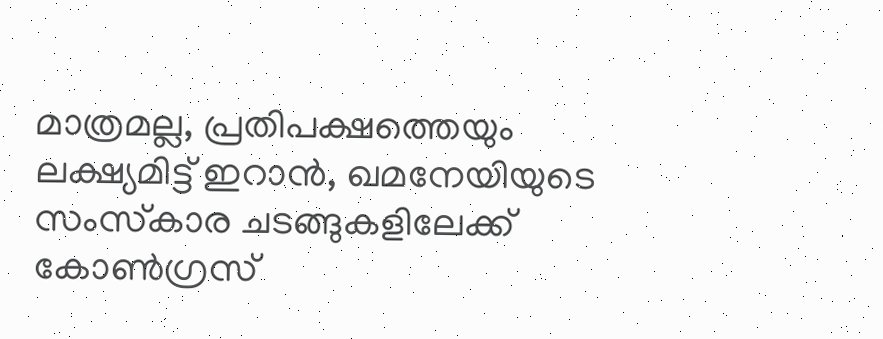മാത്രമല്ല, പ്രതിപക്ഷത്തെയും ലക്ഷ്യമിട്ട് ഇറാൻ, ഖമനേയിയുടെ സംസ്‌കാര ചടങ്ങുകളിലേക്ക് കോൺഗ്രസ്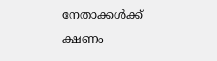നേതാക്കൾക്ക് ക്ഷണം